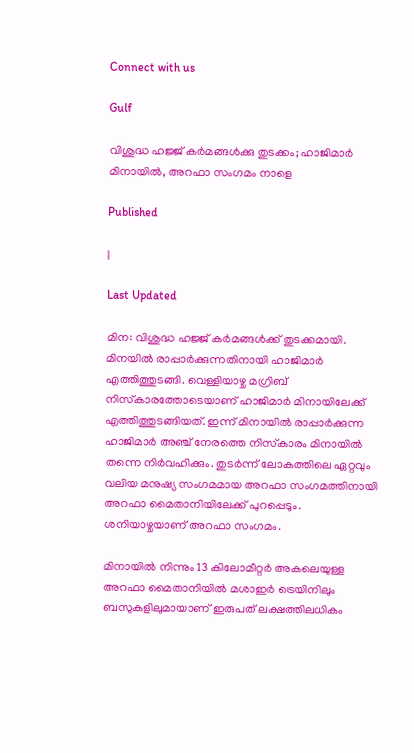Connect with us

Gulf

വിശുദ്ധ ഹജ്ജ് കര്‍മങ്ങള്‍ക്കു തുടക്കം; ഹാജിമാര്‍ മിനായില്‍, അറഫാ സംഗമം നാളെ

Published

|

Last Updated

മിന: വിശുദ്ധ ഹജ്ജ് കര്‍മങ്ങള്‍ക്ക് തുടക്കമായി. മിനയില്‍ രാപ്പാര്‍ക്കുന്നതിനായി ഹാജിമാര്‍ എത്തിത്തുടങ്ങി. വെള്ളിയാഴ്ച മഗ്രിബ് നിസ്‌കാരത്തോടെയാണ് ഹാജിമാര്‍ മിനായിലേക്ക് എത്തിത്തുടങ്ങിയത്. ഇന്ന് മിനായില്‍ രാപ്പാര്‍ക്കുന്ന ഹാജിമാര്‍ അഞ്ച് നേരത്തെ നിസ്‌കാരം മിനായില്‍ തന്നെ നിര്‍വഹിക്കും. തുടര്‍ന്ന് ലോകത്തിലെ ഏറ്റവും വലിയ മനുഷ്യ സംഗമമായ അറഫാ സംഗമത്തിനായി അറഫാ മൈതാനിയിലേക്ക് പുറപ്പെടും. ശനിയാഴ്ചയാണ്‌ അറഫാ സംഗമം.

മിനായില്‍ നിന്നും 13 കിലോമീറ്റര്‍ അകലെയുള്ള അറഫാ മൈതാനിയില്‍ മശാഇര്‍ ട്രെയിനിലും ബസുകളിലുമായാണ് ഇരുപത് ലക്ഷത്തിലധികം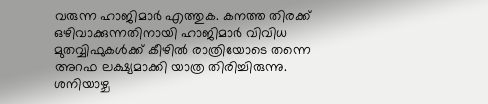വരുന്ന ഹാജിമാര്‍ എത്തുക. കനത്ത തിരക്ക് ഒഴിവാക്കുന്നതിനായി ഹാജിമാര്‍ വിവിധ മുതവ്വിഫുകള്‍ക്ക് കീഴില്‍ രാത്രിയോടെ തന്നെ അറഫ ലക്ഷ്യമാക്കി യാത്ര തിരിച്ചിരുന്നു. ശനിയാഴ്ച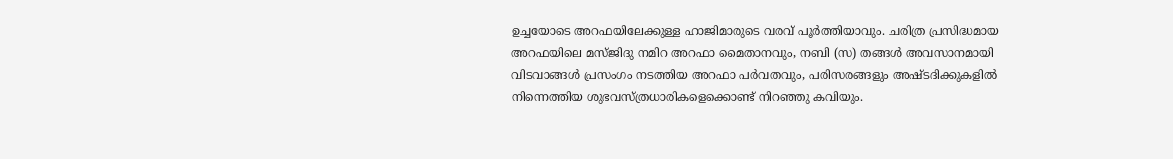ഉച്ചയോടെ അറഫയിലേക്കുള്ള ഹാജിമാരുടെ വരവ് പൂര്‍ത്തിയാവും. ചരിത്ര പ്രസിദ്ധമായ അറഫയിലെ മസ്ജിദു നമിറ അറഫാ മൈതാനവും, നബി (സ) തങ്ങള്‍ അവസാനമായി വിടവാങ്ങള്‍ പ്രസംഗം നടത്തിയ അറഫാ പര്‍വതവും, പരിസരങ്ങളും അഷ്ടദിക്കുകളില്‍ നിന്നെത്തിയ ശുഭവസ്ത്രധാരികളെക്കൊണ്ട് നിറഞ്ഞു കവിയും.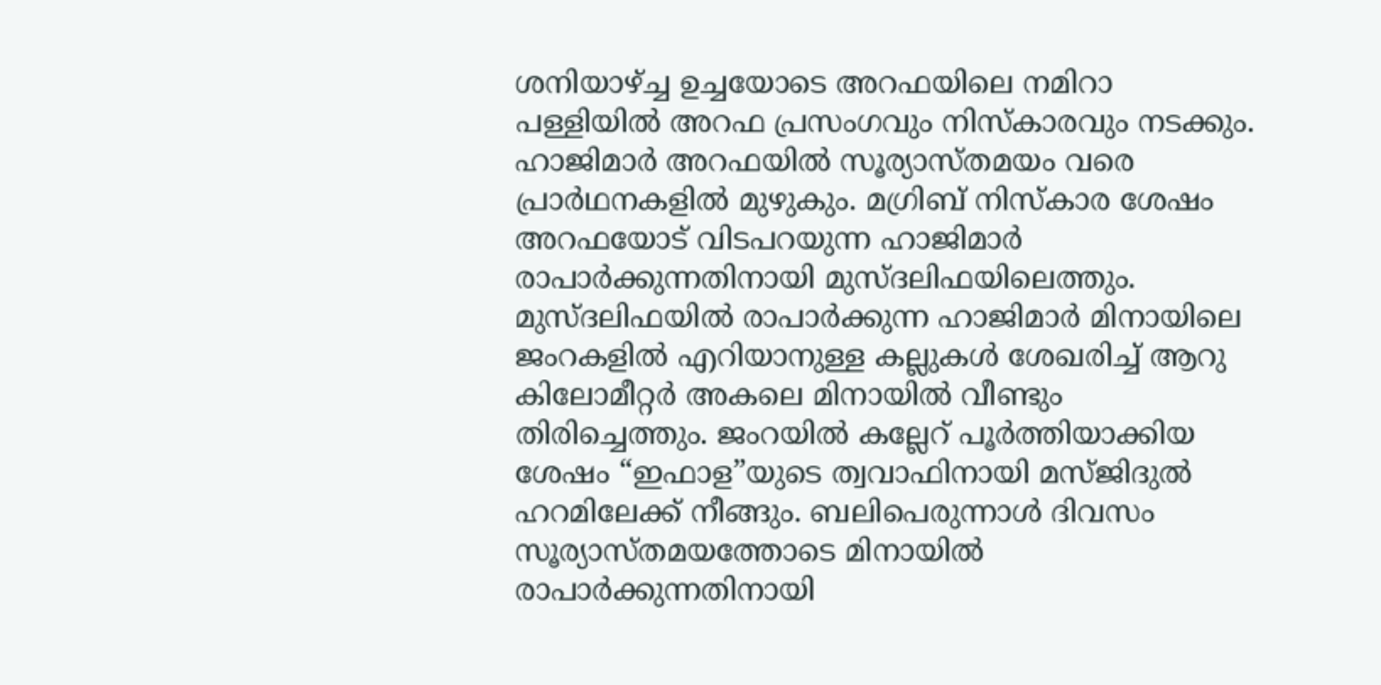ശനിയാഴ്ച്ച ഉച്ചയോടെ അറഫയിലെ നമിറാ പള്ളിയില്‍ അറഫ പ്രസംഗവും നിസ്‌കാരവും നടക്കും. ഹാജിമാര്‍ അറഫയില്‍ സൂര്യാസ്തമയം വരെ പ്രാര്‍ഥനകളില്‍ മുഴുകും. മഗ്രിബ് നിസ്‌കാര ശേഷം അറഫയോട് വിടപറയുന്ന ഹാജിമാര്‍ രാപാര്‍ക്കുന്നതിനായി മുസ്ദലിഫയിലെത്തും.
മുസ്ദലിഫയില്‍ രാപാര്‍ക്കുന്ന ഹാജിമാര്‍ മിനായിലെ ജംറകളില്‍ എറിയാനുള്ള കല്ലുകള്‍ ശേഖരിച്ച് ആറു കിലോമീറ്റര്‍ അകലെ മിനായില്‍ വീണ്ടും തിരിച്ചെത്തും. ജംറയില്‍ കല്ലേറ് പൂര്‍ത്തിയാക്കിയ ശേഷം “ഇഫാള”യുടെ ത്വവാഫിനായി മസ്ജിദുല്‍ ഹറമിലേക്ക് നീങ്ങും. ബലിപെരുന്നാള്‍ ദിവസം സൂര്യാസ്തമയത്തോടെ മിനായില്‍ രാപാര്‍ക്കുന്നതിനായി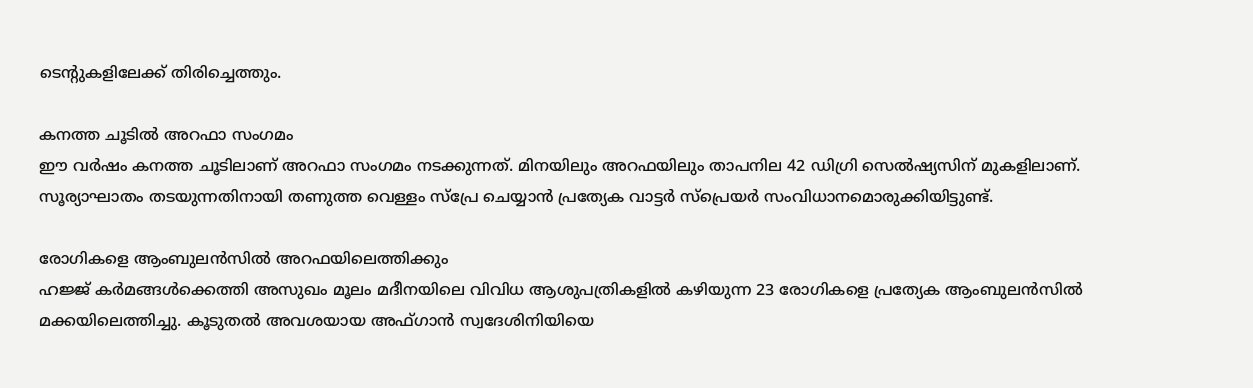ടെന്റുകളിലേക്ക് തിരിച്ചെത്തും.

കനത്ത ചൂടില്‍ അറഫാ സംഗമം
ഈ വര്‍ഷം കനത്ത ചൂടിലാണ് അറഫാ സംഗമം നടക്കുന്നത്. മിനയിലും അറഫയിലും താപനില 42 ഡിഗ്രി സെല്‍ഷ്യസിന് മുകളിലാണ്. സൂര്യാഘാതം തടയുന്നതിനായി തണുത്ത വെള്ളം സ്‌പ്രേ ചെയ്യാന്‍ പ്രത്യേക വാട്ടര്‍ സ്‌പ്രെയര്‍ സംവിധാനമൊരുക്കിയിട്ടുണ്ട്.

രോഗികളെ ആംബുലന്‍സില്‍ അറഫയിലെത്തിക്കും
ഹജ്ജ് കര്‍മങ്ങള്‍ക്കെത്തി അസുഖം മൂലം മദീനയിലെ വിവിധ ആശുപത്രികളില്‍ കഴിയുന്ന 23 രോഗികളെ പ്രത്യേക ആംബുലന്‍സില്‍ മക്കയിലെത്തിച്ചു. കൂടുതല്‍ അവശയായ അഫ്ഗാന്‍ സ്വദേശിനിയിയെ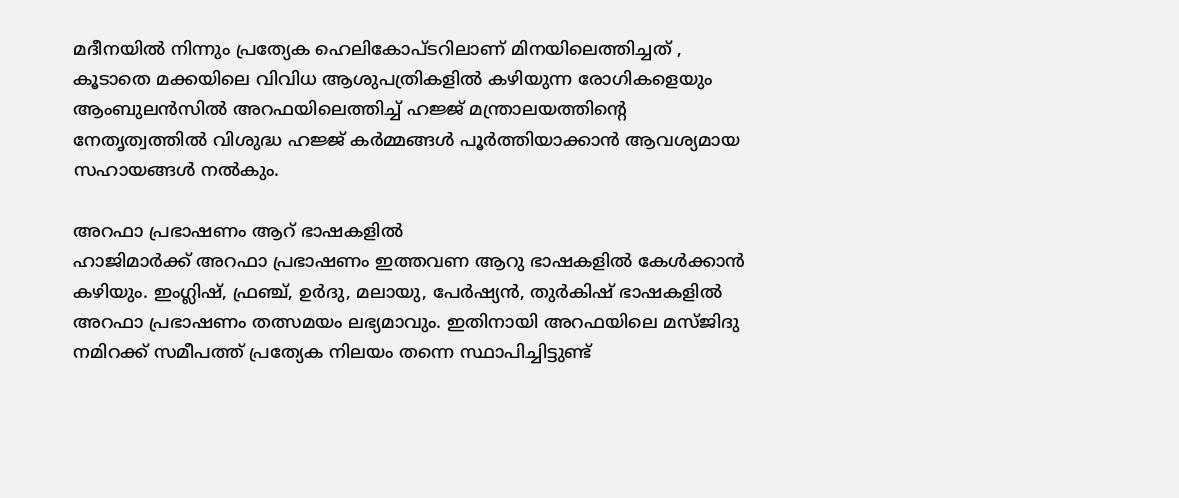മദീനയില്‍ നിന്നും പ്രത്യേക ഹെലികോപ്ടറിലാണ് മിനയിലെത്തിച്ചത് , കൂടാതെ മക്കയിലെ വിവിധ ആശുപത്രികളില്‍ കഴിയുന്ന രോഗികളെയും ആംബുലന്‍സില്‍ അറഫയിലെത്തിച്ച് ഹജ്ജ് മന്ത്രാലയത്തിന്റെ നേതൃത്വത്തില്‍ വിശുദ്ധ ഹജ്ജ് കര്‍മ്മങ്ങള്‍ പൂര്‍ത്തിയാക്കാന്‍ ആവശ്യമായ സഹായങ്ങള്‍ നല്‍കും.

അറഫാ പ്രഭാഷണം ആറ് ഭാഷകളില്‍
ഹാജിമാര്‍ക്ക് അറഫാ പ്രഭാഷണം ഇത്തവണ ആറു ഭാഷകളില്‍ കേള്‍ക്കാന്‍ കഴിയും. ഇംഗ്ലിഷ്, ഫ്രഞ്ച്, ഉര്‍ദു, മലായു, പേര്‍ഷ്യന്‍, തുര്‍കിഷ് ഭാഷകളില്‍ അറഫാ പ്രഭാഷണം തത്സമയം ലഭ്യമാവും. ഇതിനായി അറഫയിലെ മസ്ജിദു നമിറക്ക് സമീപത്ത് പ്രത്യേക നിലയം തന്നെ സ്ഥാപിച്ചിട്ടുണ്ട്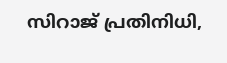സിറാജ് പ്രതിനിധി,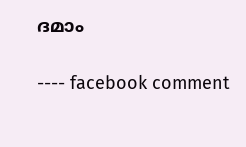ദമാം

---- facebook comment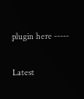plugin here -----

Latest